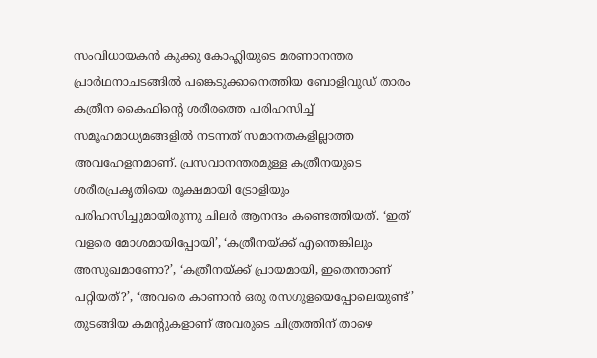സംവിധായകൻ കുക്കു കോഹ്ലിയുടെ മരണാനന്തര പ്രാർഥനാചടങ്ങിൽ പങ്കെടുക്കാനെത്തിയ ബോളിവുഡ് താരം കത്രീന കൈഫിന്റെ ശരീരത്തെ പരിഹസിച്ച് സമൂഹമാധ്യമങ്ങളിൽ നടന്നത് സമാനതകളില്ലാത്ത അവഹേളനമാണ്. പ്രസവാനന്തരമുള്ള കത്രീനയുടെ ശരീരപ്രകൃതിയെ രൂക്ഷമായി ട്രോളിയും പരിഹസിച്ചുമായിരുന്നു ചിലർ ആനന്ദം കണ്ടെത്തിയത്. ‘ഇത് വളരെ മോശമായിപ്പോയി’, ‘കത്രീനയ്ക്ക് എന്തെങ്കിലും അസുഖമാണോ?’, ‘കത്രീനയ്ക്ക് പ്രായമായി, ഇതെന്താണ് പറ്റിയത്?’, ‘അവരെ കാണാൻ ഒരു രസഗുളയെപ്പോലെയുണ്ട്’ തുടങ്ങിയ കമന്റുകളാണ് അവരുടെ ചിത്രത്തിന് താഴെ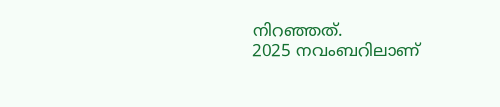നിറഞ്ഞത്.
2025 നവംബറിലാണ്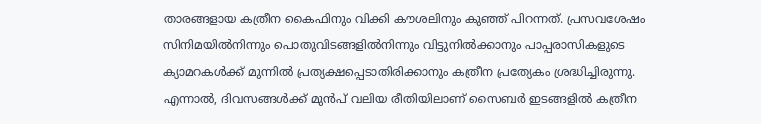താരങ്ങളായ കത്രീന കൈഫിനും വിക്കി കൗശലിനും കുഞ്ഞ് പിറന്നത്. പ്രസവശേഷം സിനിമയിൽനിന്നും പൊതുവിടങ്ങളിൽനിന്നും വിട്ടുനിൽക്കാനും പാപ്പരാസികളുടെ ക്യാമറകൾക്ക് മുന്നിൽ പ്രത്യക്ഷപ്പെടാതിരിക്കാനും കത്രീന പ്രത്യേകം ശ്രദ്ധിച്ചിരുന്നു. എന്നാൽ, ദിവസങ്ങൾക്ക് മുൻപ് വലിയ രീതിയിലാണ് സൈബർ ഇടങ്ങളിൽ കത്രീന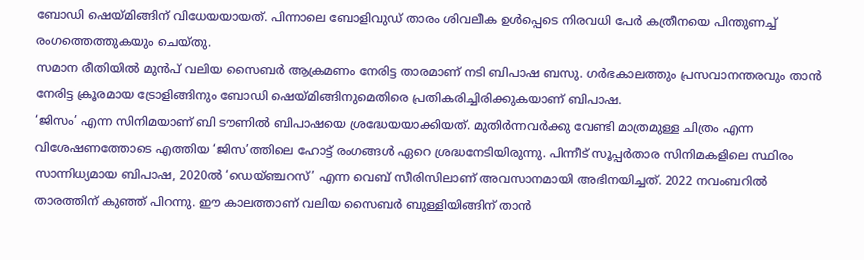ബോഡി ഷെയ്മിങ്ങിന് വിധേയയായത്. പിന്നാലെ ബോളിവുഡ് താരം ശിവലീക ഉൾപ്പെടെ നിരവധി പേർ കത്രീനയെ പിന്തുണച്ച് രംഗത്തെത്തുകയും ചെയ്തു.
സമാന രീതിയിൽ മുൻപ് വലിയ സൈബർ ആക്രമണം നേരിട്ട താരമാണ് നടി ബിപാഷ ബസു. ഗർഭകാലത്തും പ്രസവാനന്തരവും താൻ നേരിട്ട ക്രൂരമായ ട്രോളിങ്ങിനും ബോഡി ഷെയ്മിങ്ങിനുമെതിരെ പ്രതികരിച്ചിരിക്കുകയാണ് ബിപാഷ.
‘ജിസം’ എന്ന സിനിമയാണ് ബി ടൗണിൽ ബിപാഷയെ ശ്രദ്ധേയയാക്കിയത്. മുതിർന്നവർക്കു വേണ്ടി മാത്രമുള്ള ചിത്രം എന്ന വിശേഷണത്തോടെ എത്തിയ ‘ജിസ’ത്തിലെ ഹോട്ട് രംഗങ്ങൾ ഏറെ ശ്രദ്ധനേടിയിരുന്നു. പിന്നീട് സൂപ്പർതാര സിനിമകളിലെ സ്ഥിരം സാന്നിധ്യമായ ബിപാഷ, 2020ൽ ‘ഡെയ്ഞ്ചറസ്’ എന്ന വെബ് സീരിസിലാണ് അവസാനമായി അഭിനയിച്ചത്. 2022 നവംബറിൽ താരത്തിന് കുഞ്ഞ് പിറന്നു. ഈ കാലത്താണ് വലിയ സൈബർ ബുള്ളിയിങ്ങിന് താൻ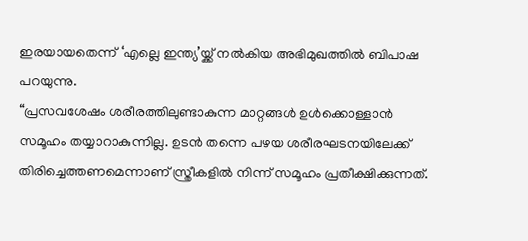ഇരയായതെന്ന് ‘എല്ലെ ഇന്ത്യ’യ്ക്ക് നൽകിയ അഭിമുഖത്തിൽ ബിപാഷ പറയുന്നു.
“പ്രസവശേഷം ശരീരത്തിലുണ്ടാകുന്ന മാറ്റങ്ങൾ ഉൾക്കൊള്ളാൻ സമൂഹം തയ്യാറാകുന്നില്ല. ഉടൻ തന്നെ പഴയ ശരീരഘടനയിലേക്ക് തിരിച്ചെത്തണമെന്നാണ് സ്ത്രീകളിൽ നിന്ന് സമൂഹം പ്രതീക്ഷിക്കുന്നത്.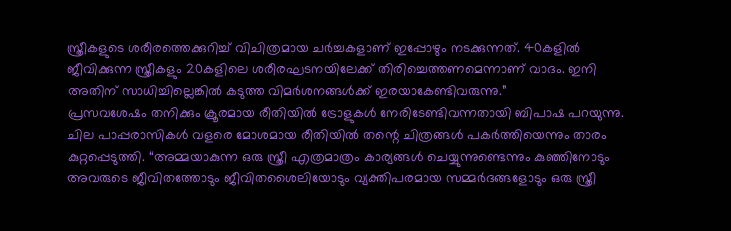സ്ത്രീകളുടെ ശരീരത്തെക്കുറിച്ച് വിചിത്രമായ ചർച്ചകളാണ് ഇപ്പോഴും നടക്കുന്നത്. 40കളിൽ ജീവിക്കുന്ന സ്ത്രീകളും 20കളിലെ ശരീരഘടനയിലേക്ക് തിരിച്ചെത്തണമെന്നാണ് വാദം. ഇനി അതിന് സാധിച്ചില്ലെങ്കിൽ കടുത്ത വിമർശനങ്ങൾക്ക് ഇരയാകേണ്ടിവരുന്നു.”
പ്രസവശേഷം തനിക്കും ക്രൂരമായ രീതിയിൽ ട്രോളുകൾ നേരിടേണ്ടിവന്നതായി ബിപാഷ പറയുന്നു. ചില പാപ്പരാസികൾ വളരെ മോശമായ രീതിയിൽ തന്റെ ചിത്രങ്ങൾ പകർത്തിയെന്നും താരം കുറ്റപ്പെടുത്തി. “അമ്മയാകുന്ന ഒരു സ്ത്രീ എത്രമാത്രം കാര്യങ്ങൾ ചെയ്യുന്നുണ്ടെന്നും കുഞ്ഞിനോടും അവരുടെ ജീവിതത്തോടും ജീവിതശൈലിയോടും വ്യക്തിപരമായ സമ്മർദങ്ങളോടും ഒരു സ്ത്രീ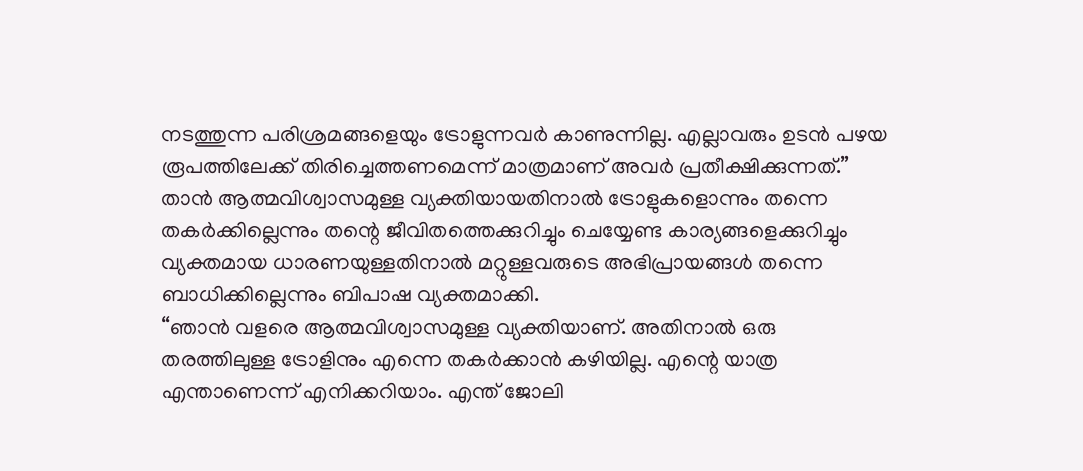നടത്തുന്ന പരിശ്രമങ്ങളെയും ട്രോളുന്നവർ കാണുന്നില്ല. എല്ലാവരും ഉടൻ പഴയ രൂപത്തിലേക്ക് തിരിച്ചെത്തണമെന്ന് മാത്രമാണ് അവർ പ്രതീക്ഷിക്കുന്നത്.”
താൻ ആത്മവിശ്വാസമുള്ള വ്യക്തിയായതിനാൽ ട്രോളുകളൊന്നും തന്നെ തകർക്കില്ലെന്നും തന്റെ ജീവിതത്തെക്കുറിച്ചും ചെയ്യേണ്ട കാര്യങ്ങളെക്കുറിച്ചും വ്യക്തമായ ധാരണയുള്ളതിനാൽ മറ്റുള്ളവരുടെ അഭിപ്രായങ്ങൾ തന്നെ ബാധിക്കില്ലെന്നും ബിപാഷ വ്യക്തമാക്കി.
“ഞാൻ വളരെ ആത്മവിശ്വാസമുള്ള വ്യക്തിയാണ്. അതിനാൽ ഒരു തരത്തിലുള്ള ട്രോളിനും എന്നെ തകർക്കാൻ കഴിയില്ല. എന്റെ യാത്ര എന്താണെന്ന് എനിക്കറിയാം. എന്ത് ജോലി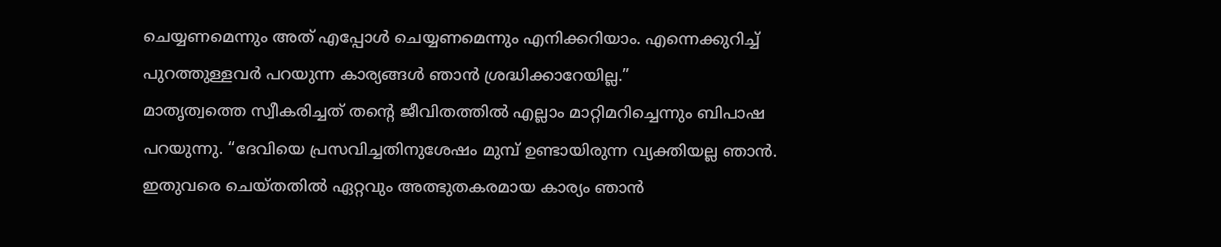ചെയ്യണമെന്നും അത് എപ്പോൾ ചെയ്യണമെന്നും എനിക്കറിയാം. എന്നെക്കുറിച്ച് പുറത്തുള്ളവർ പറയുന്ന കാര്യങ്ങൾ ഞാൻ ശ്രദ്ധിക്കാറേയില്ല.”
മാതൃത്വത്തെ സ്വീകരിച്ചത് തന്റെ ജീവിതത്തിൽ എല്ലാം മാറ്റിമറിച്ചെന്നും ബിപാഷ പറയുന്നു. “ദേവിയെ പ്രസവിച്ചതിനുശേഷം മുമ്പ് ഉണ്ടായിരുന്ന വ്യക്തിയല്ല ഞാൻ. ഇതുവരെ ചെയ്തതിൽ ഏറ്റവും അത്ഭുതകരമായ കാര്യം ഞാൻ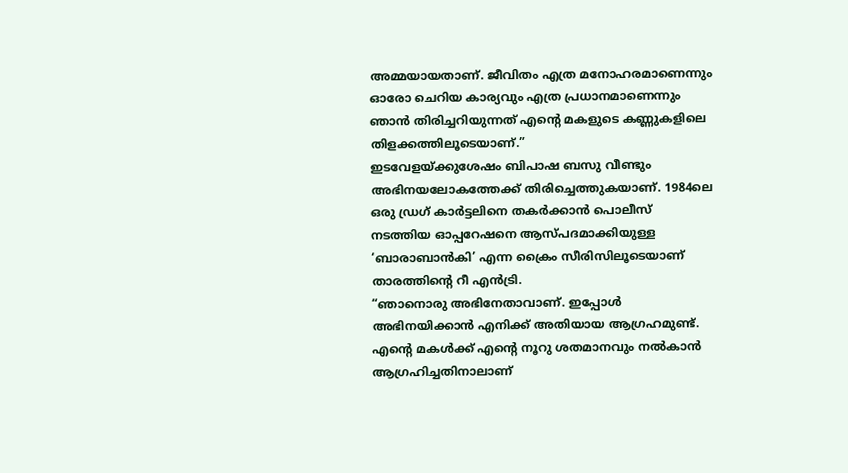അമ്മയായതാണ്. ജീവിതം എത്ര മനോഹരമാണെന്നും ഓരോ ചെറിയ കാര്യവും എത്ര പ്രധാനമാണെന്നും ഞാൻ തിരിച്ചറിയുന്നത് എന്റെ മകളുടെ കണ്ണുകളിലെ തിളക്കത്തിലൂടെയാണ്.”
ഇടവേളയ്ക്കുശേഷം ബിപാഷ ബസു വീണ്ടും അഭിനയലോകത്തേക്ക് തിരിച്ചെത്തുകയാണ്. 1984ലെ ഒരു ഡ്രഗ് കാർട്ടലിനെ തകർക്കാൻ പൊലീസ് നടത്തിയ ഓപ്പറേഷനെ ആസ്പദമാക്കിയുള്ള ‘ബാരാബാൻകി’ എന്ന ക്രൈം സീരിസിലൂടെയാണ് താരത്തിന്റെ റീ എൻട്രി.
“ഞാനൊരു അഭിനേതാവാണ്. ഇപ്പോൾ അഭിനയിക്കാൻ എനിക്ക് അതിയായ ആഗ്രഹമുണ്ട്. എന്റെ മകൾക്ക് എന്റെ നൂറു ശതമാനവും നൽകാൻ ആഗ്രഹിച്ചതിനാലാണ്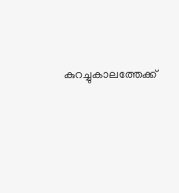കുറച്ചുകാലത്തേക്ക്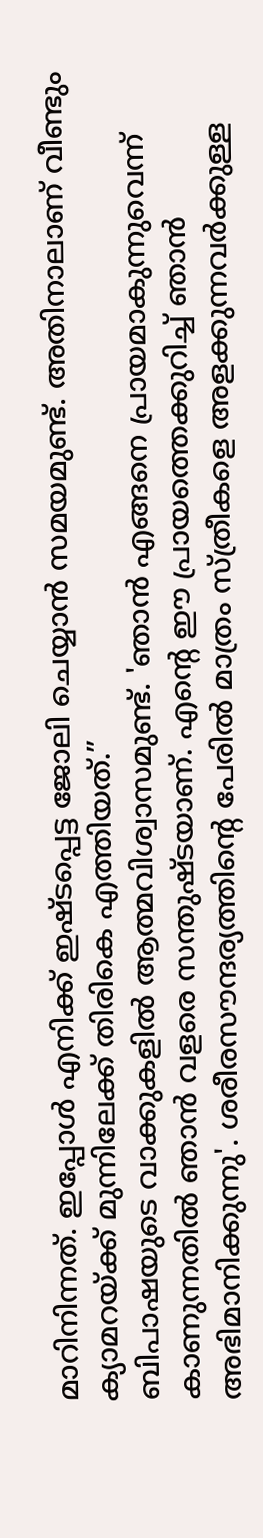മാറിനിന്നത്. ഇപ്പോൾ എനിക്ക് ഇഷ്ടപ്പെട്ട ജോലി ചെയ്യാൻ സമയമുണ്ട്. അതിനാലാണ് വീണ്ടും ക്യാമറയ്ക്ക് മുന്നിലേക്ക് തിരികെ എത്തിയത്.”
ബിപാഷയുടെ വാക്കുകളിൽ ആത്മവിശ്വാസമുണ്ട്. 'ഞാൻ എങ്ങനെ പ്രായമാകുന്നുവെന്ന് കാണുന്നതിൽ ഞാൻ വളരെ സന്തുഷ്ടയാണ്. എന്റെ ഈ പ്രായത്തെക്കുറിച്ച് ഞാൻ അഭിമാനിക്കുന്നു'. ശരീരസൗന്ദര്യത്തിന്റെ പേരിൽ മാത്രം സ്ത്രീകളെ അളക്കുന്നവർക്കുള്ള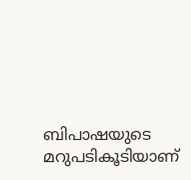ബിപാഷയുടെ മറുപടികൂടിയാണ്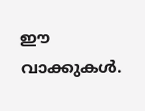ഈ വാക്കുകൾ.